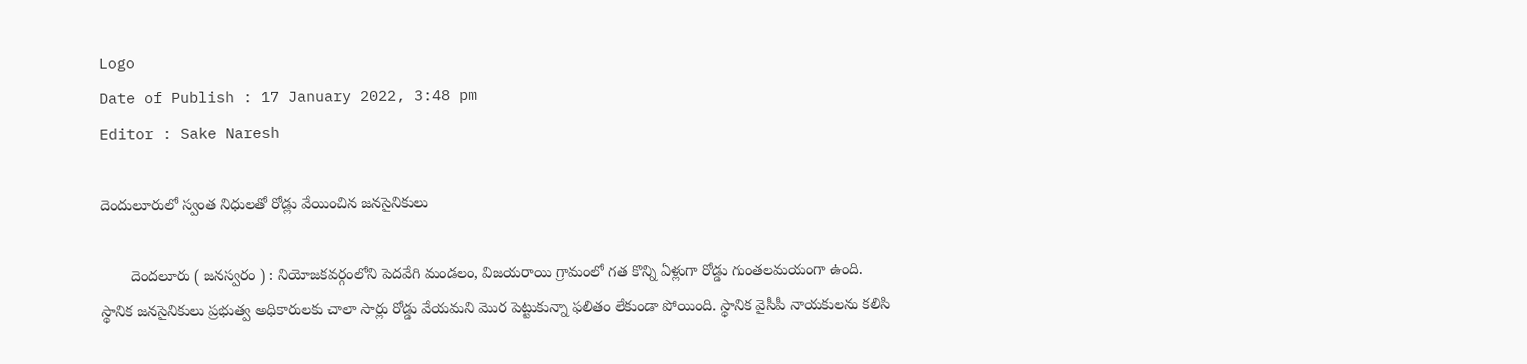Logo
Date of Publish : 17 January 2022, 3:48 pm
Editor : Sake Naresh

దెందులూరులో స్వంత నిధులతో రోడ్లు వేయించిన జనసైనికులు

       దెందలూరు ( జనస్వరం ) : నియోజకవర్గంలోని పెదవేగి మండలం, విజయరాయి గ్రామంలో గత కొన్ని ఏళ్లుగా రోడ్డు గుంతలమయంగా ఉంది. స్థానిక జనసైనికులు ప్రభుత్వ అధికారులకు చాలా సార్లు రోడ్డు వేయమని మొర పెట్టుకున్నా ఫలితం లేకుండా పోయింది. స్థానిక వైసీపీ నాయకులను కలిసి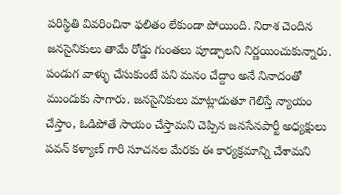పరిస్థితి వివరించినా ఫలితం లేకుండా పోయింది. నిరాశ చెందిన జనసైనికులు తామే రోడ్డు గుంతలు పూడ్చాలని నిర్ణయించుకున్నారు. పండుగ వాళ్ళు చేసుకుంటే పని మనం చేద్దాం అనే నినాదంతో ముందుకు సాగారు. జనసైనికులు మాట్లాడుతూ గెలిస్తే న్యాయం చేస్తాం, ఓడిపోతే సాయం చేస్తామని చెప్పిన జనసేనపార్టీ అధ్యక్షులు పవన్ కళ్యాణ్ గారి సూచనల మేరకు ఈ కార్యక్రమాన్ని చేశామని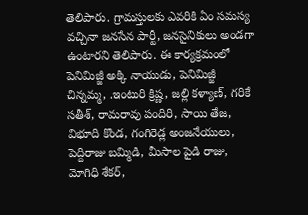తెలిపారు. గ్రామస్తులకు ఎవరికి ఏం సమస్య వచ్చినా జనసేన పార్టీ, జనసైనికులు అండగా ఉంటారని తెలిపారు. ఈ కార్యక్రమంలో పెనిమిజ్జీ అక్కి నాయుడు, పెనిమిజ్జీ చిన్నమ్మ, .ఇంటురి క్రిష్ణ, జల్లి కళ్యాణ్, గరికే సతీశ్, రామరావు పందిరి, సాయి తేజ, విభూది కొండ, గంగిరెడ్ల అంజనేయులు, పెద్దిరాజు బమ్మిడి, మీసాల పైడి రాజు, మోగిధి శేకర్,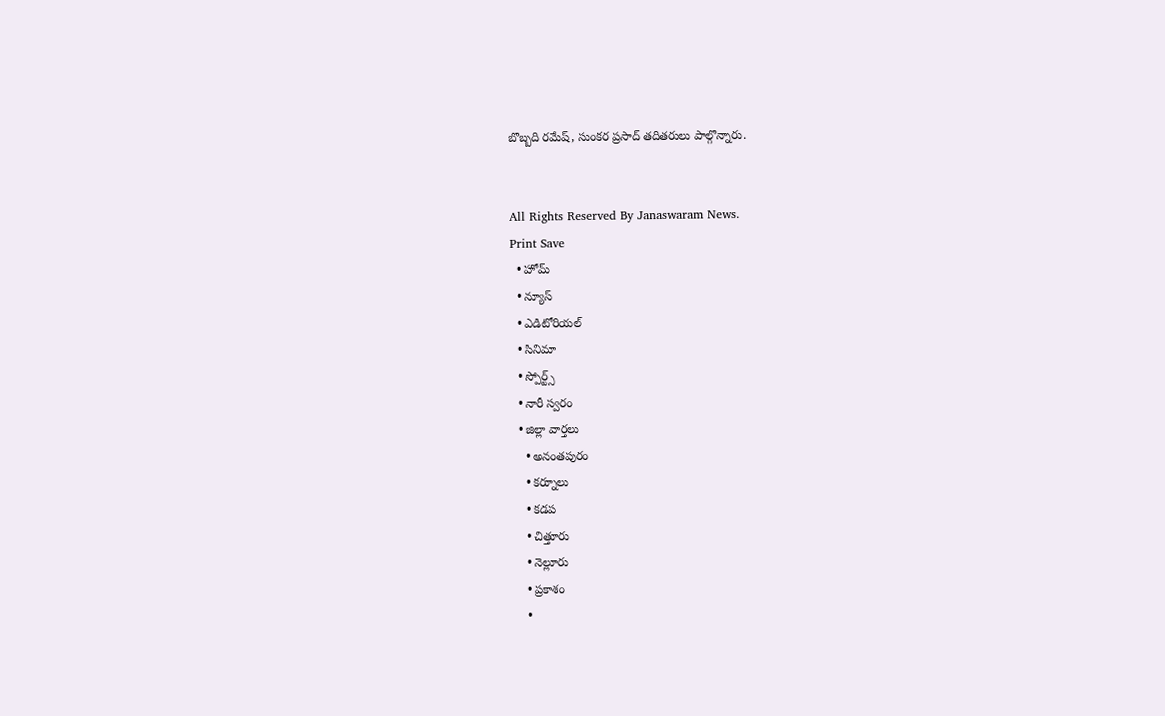బొబ్బది రమేష్, సుంకర ప్రసాద్ తదితరులు పాల్గొన్నారు.


All Rights Reserved By Janaswaram News.
Print Save
  • హోమ్
  • న్యూస్
  • ఎడిటోరియల్
  • సినిమా
  • స్పోర్ట్స్
  • నారీ స్వరం
  • జిల్లా వార్తలు
    • అనంతపురం
    • కర్నూలు
    • కడప
    • చిత్తూరు
    • నెల్లూరు
    • ప్రకాశం
    •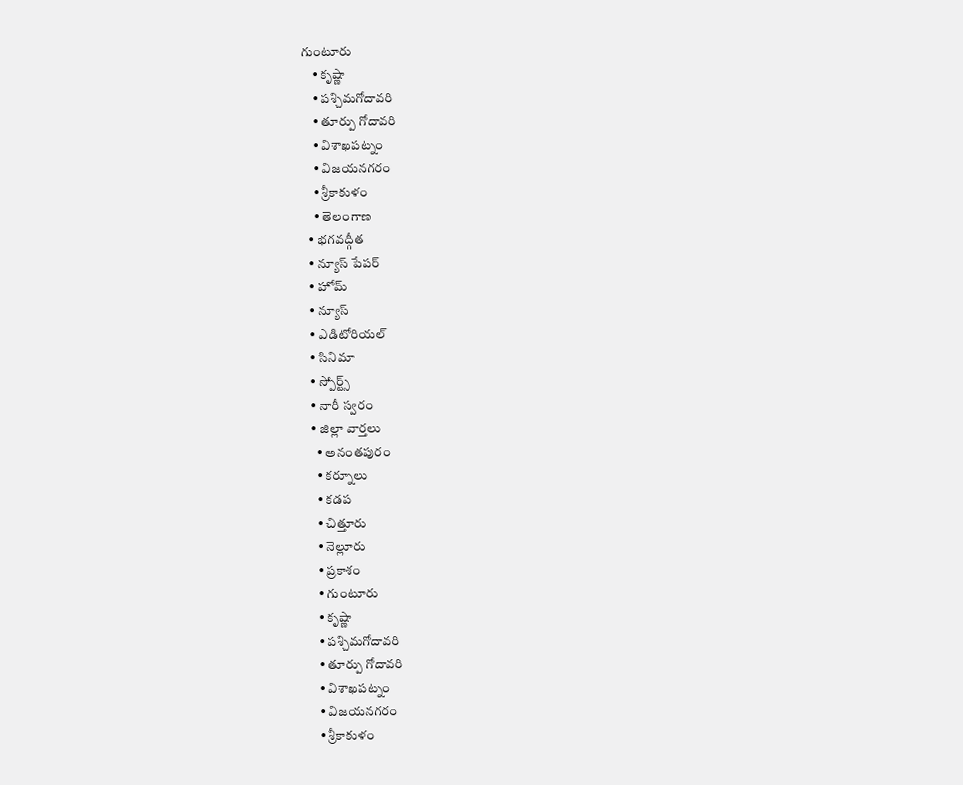గుంటూరు
    • కృష్ణా
    • పశ్చిమగోదావరి
    • తూర్పు గోదావరి
    • విశాఖపట్నం
    • విజయనగరం
    • శ్రీకాకుళం
    • తెలంగాణ
  • భగవద్గీత
  • న్యూస్ పేపర్
  • హోమ్
  • న్యూస్
  • ఎడిటోరియల్
  • సినిమా
  • స్పోర్ట్స్
  • నారీ స్వరం
  • జిల్లా వార్తలు
    • అనంతపురం
    • కర్నూలు
    • కడప
    • చిత్తూరు
    • నెల్లూరు
    • ప్రకాశం
    • గుంటూరు
    • కృష్ణా
    • పశ్చిమగోదావరి
    • తూర్పు గోదావరి
    • విశాఖపట్నం
    • విజయనగరం
    • శ్రీకాకుళం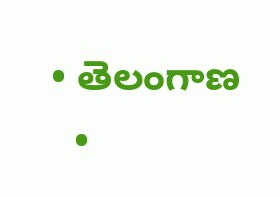• తెలంగాణ
  •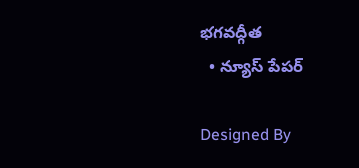భగవద్గీత
  • న్యూస్ పేపర్

Designed By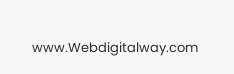www.Webdigitalway.com